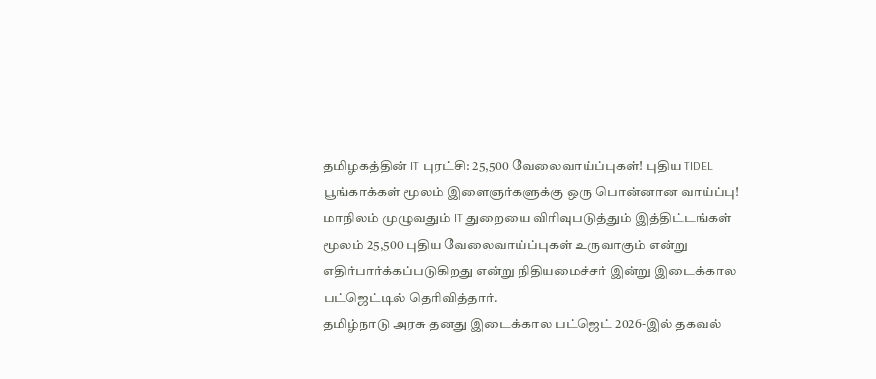தமிழகத்தின் IT புரட்சி: 25,500 வேலைவாய்ப்புகள்! புதிய TIDEL பூங்காக்கள் மூலம் இளைஞர்களுக்கு ஒரு பொன்னான வாய்ப்பு!
மாநிலம் முழுவதும் IT துறையை விரிவுபடுத்தும் இத்திட்டங்கள் மூலம் 25,500 புதிய வேலைவாய்ப்புகள் உருவாகும் என்று எதிர்பார்க்கப்படுகிறது என்று நிதியமைச்சர் இன்று இடைக்கால பட்ஜெட்டில் தெரிவித்தார்.
தமிழ்நாடு அரசு தனது இடைக்கால பட்ஜெட் 2026-இல் தகவல்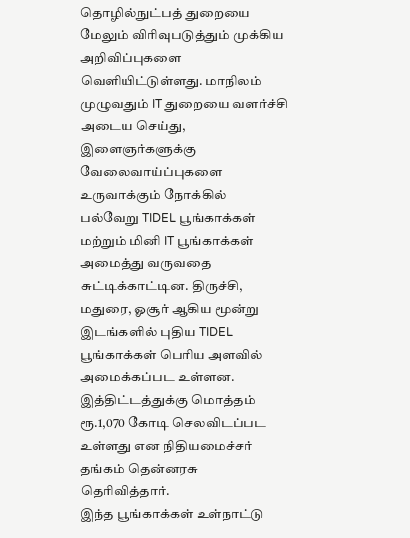தொழில்நுட்பத் துறையை மேலும் விரிவுபடுத்தும் முக்கிய அறிவிப்புகளை வெளியிட்டுள்ளது. மாநிலம் முழுவதும் IT துறையை வளர்ச்சி அடைய செய்து, இளைஞர்களுக்கு வேலைவாய்ப்புகளை உருவாக்கும் நோக்கில் பல்வேறு TIDEL பூங்காக்கள் மற்றும் மினி IT பூங்காக்கள் அமைத்து வருவதை சுட்டிக்காட்டின. திருச்சி, மதுரை, ஓசூர் ஆகிய மூன்று இடங்களில் புதிய TIDEL பூங்காக்கள் பெரிய அளவில் அமைக்கப்பட உள்ளன. இத்திட்டத்துக்கு மொத்தம் ரூ.1,070 கோடி செலவிடப்பட உள்ளது என நிதியமைச்சர் தங்கம் தென்னரசு தெரிவித்தார்.
இந்த பூங்காக்கள் உள்நாட்டு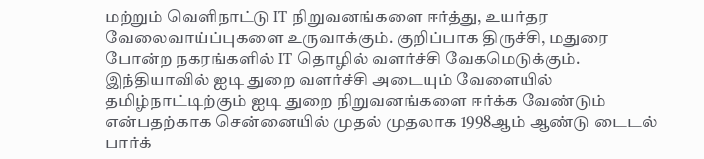மற்றும் வெளிநாட்டு IT நிறுவனங்களை ஈர்த்து, உயர்தர வேலைவாய்ப்புகளை உருவாக்கும். குறிப்பாக திருச்சி, மதுரை போன்ற நகரங்களில் IT தொழில் வளர்ச்சி வேகமெடுக்கும். இந்தியாவில் ஐடி துறை வளர்ச்சி அடையும் வேளையில் தமிழ்நாட்டிற்கும் ஐடி துறை நிறுவனங்களை ஈர்க்க வேண்டும் என்பதற்காக சென்னையில் முதல் முதலாக 1998ஆம் ஆண்டு டைடல் பார்க்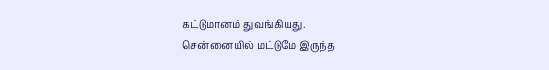கட்டுமானம் துவங்கியது.
சென்னையில் மட்டுமே இருந்த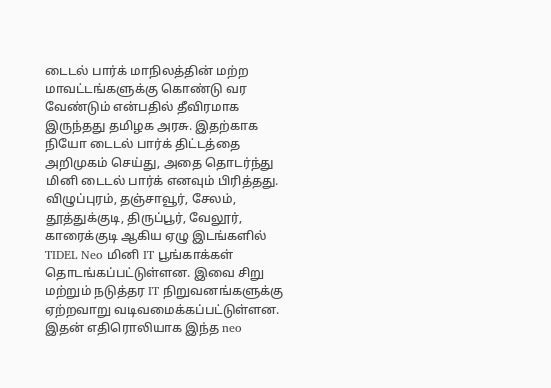டைடல் பார்க் மாநிலத்தின் மற்ற மாவட்டங்களுக்கு கொண்டு வர வேண்டும் என்பதில் தீவிரமாக இருந்தது தமிழக அரசு. இதற்காக நியோ டைடல் பார்க் திட்டத்தை அறிமுகம் செய்து, அதை தொடர்ந்து மினி டைடல் பார்க் எனவும் பிரித்தது. விழுப்புரம், தஞ்சாவூர், சேலம், தூத்துக்குடி, திருப்பூர், வேலூர், காரைக்குடி ஆகிய ஏழு இடங்களில் TIDEL Neo மினி IT பூங்காக்கள் தொடங்கப்பட்டுள்ளன. இவை சிறு மற்றும் நடுத்தர IT நிறுவனங்களுக்கு ஏற்றவாறு வடிவமைக்கப்பட்டுள்ளன. இதன் எதிரொலியாக இந்த neo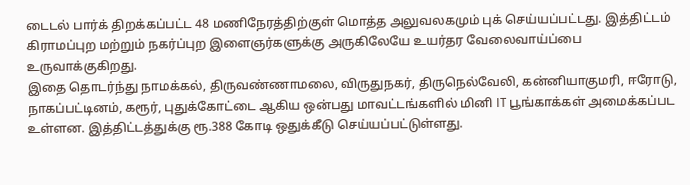டைடல் பார்க் திறக்கப்பட்ட 48 மணிநேரத்திற்குள் மொத்த அலுவலகமும் புக் செய்யப்பட்டது. இத்திட்டம் கிராமப்புற மற்றும் நகர்ப்புற இளைஞர்களுக்கு அருகிலேயே உயர்தர வேலைவாய்ப்பை உருவாக்குகிறது.
இதை தொடர்ந்து நாமக்கல், திருவண்ணாமலை, விருதுநகர், திருநெல்வேலி, கன்னியாகுமரி, ஈரோடு, நாகப்பட்டினம், கரூர், புதுக்கோட்டை ஆகிய ஒன்பது மாவட்டங்களில் மினி IT பூங்காக்கள் அமைக்கப்பட உள்ளன. இத்திட்டத்துக்கு ரூ.388 கோடி ஒதுக்கீடு செய்யப்பட்டுள்ளது.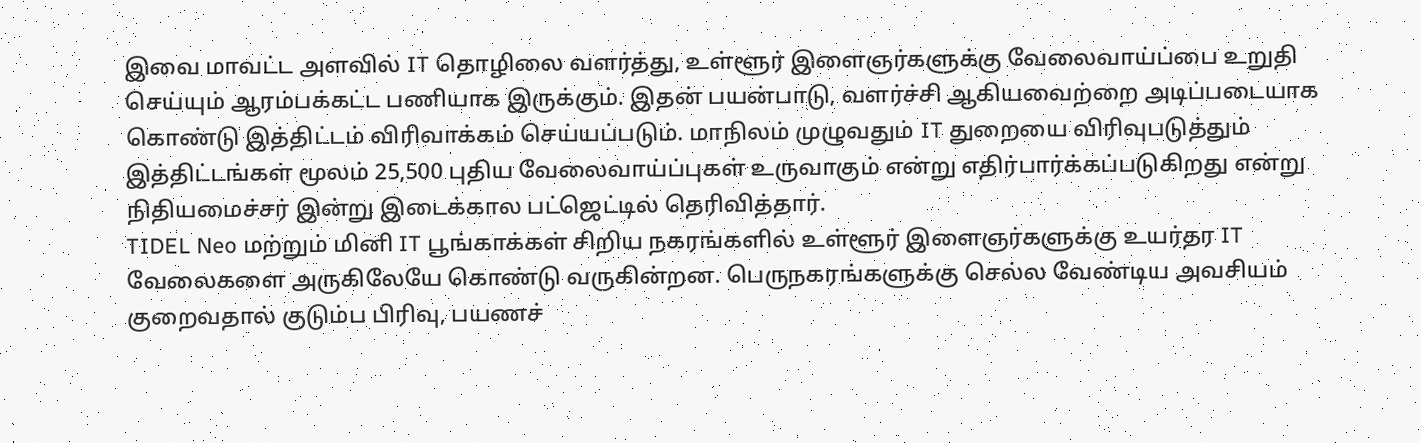இவை மாவட்ட அளவில் IT தொழிலை வளர்த்து, உள்ளூர் இளைஞர்களுக்கு வேலைவாய்ப்பை உறுதி செய்யும் ஆரம்பக்கட்ட பணியாக இருக்கும். இதன் பயன்பாடு, வளர்ச்சி ஆகியவைற்றை அடிப்படையாக கொண்டு இத்திட்டம் விரிவாக்கம் செய்யப்படும். மாநிலம் முழுவதும் IT துறையை விரிவுபடுத்தும் இத்திட்டங்கள் மூலம் 25,500 புதிய வேலைவாய்ப்புகள் உருவாகும் என்று எதிர்பார்க்கப்படுகிறது என்று நிதியமைச்சர் இன்று இடைக்கால பட்ஜெட்டில் தெரிவித்தார்.
TIDEL Neo மற்றும் மினி IT பூங்காக்கள் சிறிய நகரங்களில் உள்ளூர் இளைஞர்களுக்கு உயர்தர IT வேலைகளை அருகிலேயே கொண்டு வருகின்றன. பெருநகரங்களுக்கு செல்ல வேண்டிய அவசியம் குறைவதால் குடும்ப பிரிவு, பயணச்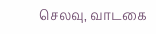செலவு, வாடகை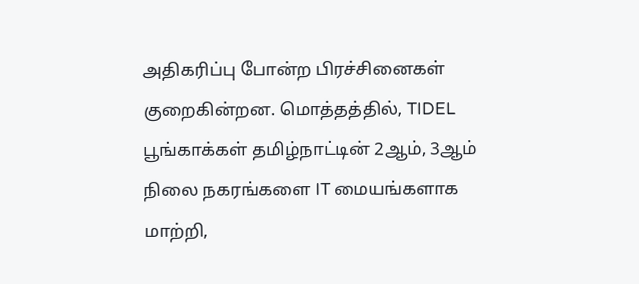அதிகரிப்பு போன்ற பிரச்சினைகள் குறைகின்றன. மொத்தத்தில், TIDEL பூங்காக்கள் தமிழ்நாட்டின் 2ஆம், 3ஆம் நிலை நகரங்களை IT மையங்களாக மாற்றி,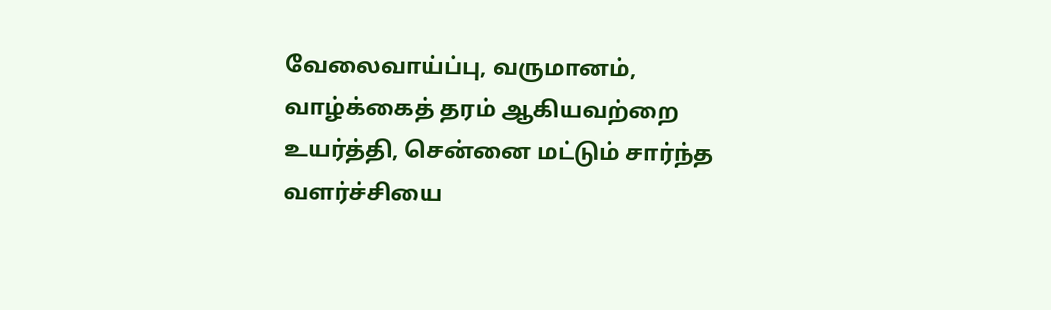வேலைவாய்ப்பு, வருமானம், வாழ்க்கைத் தரம் ஆகியவற்றை உயர்த்தி, சென்னை மட்டும் சார்ந்த வளர்ச்சியை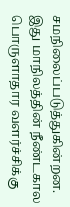சமநிலைப்படுத்துகின்றன. இது மாநிலத்தின் நீண்டகால பொருளாதார வளர்ச்சிக்கு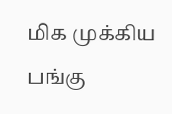மிக முக்கிய பங்கு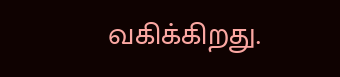வகிக்கிறது.